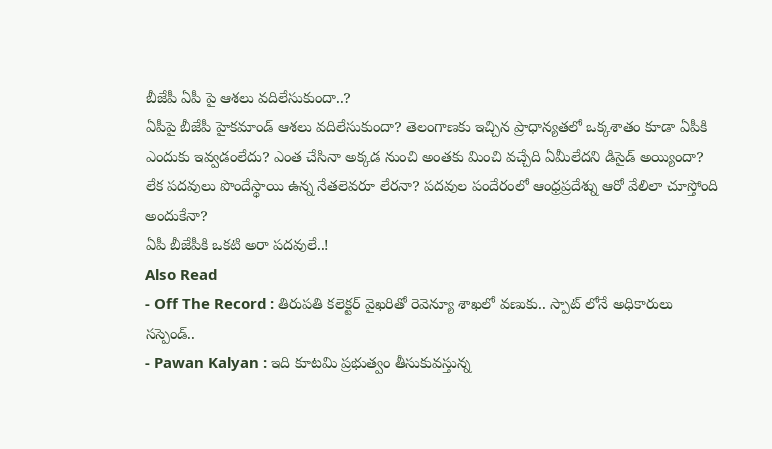బీజేపీ ఏపీ పై ఆశలు వదిలేసుకుందా..?
ఏపీపై బీజేపీ హైకమాండ్ ఆశలు వదిలేసుకుందా? తెలంగాణకు ఇచ్చిన ప్రాధాన్యతలో ఒక్కశాతం కూడా ఏపీకి ఎందుకు ఇవ్వడంలేదు? ఎంత చేసినా అక్కడ నుంచి అంతకు మించి వచ్చేది ఏమీలేదని డిసైడ్ అయ్యిందా? లేక పదవులు పొందేస్థాయి ఉన్న నేతలెవరూ లేరనా? పదవుల పందేరంలో ఆంధ్రప్రదేశ్ను ఆరో వేలిలా చూస్తోంది అందుకేనా?
ఏపీ బీజేపీకి ఒకటి అరా పదవులే..!
Also Read
- Off The Record : తిరుపతి కలెక్టర్ వైఖరితో రెవెన్యూ శాఖలో వణుకు.. స్పాట్ లోనే అధికారులు సస్పెండ్..
- Pawan Kalyan : ఇది కూటమి ప్రభుత్వం తీసుకువస్తున్న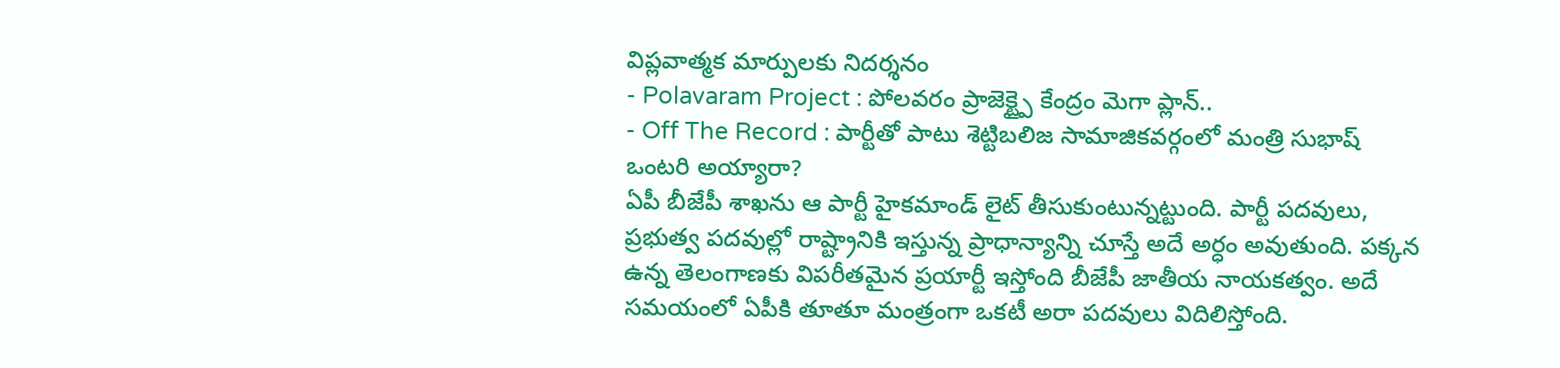విప్లవాత్మక మార్పులకు నిదర్శనం
- Polavaram Project : పోలవరం ప్రాజెక్ట్పై కేంద్రం మెగా ప్లాన్..
- Off The Record : పార్టీతో పాటు శెట్టిబలిజ సామాజికవర్గంలో మంత్రి సుభాష్ ఒంటరి అయ్యారా?
ఏపీ బీజేపీ శాఖను ఆ పార్టీ హైకమాండ్ లైట్ తీసుకుంటున్నట్టుంది. పార్టీ పదవులు, ప్రభుత్వ పదవుల్లో రాష్ట్రానికి ఇస్తున్న ప్రాధాన్యాన్ని చూస్తే అదే అర్ధం అవుతుంది. పక్కన ఉన్న తెలంగాణకు విపరీతమైన ప్రయార్టీ ఇస్తోంది బీజేపీ జాతీయ నాయకత్వం. అదే సమయంలో ఏపీకి తూతూ మంత్రంగా ఒకటీ అరా పదవులు విదిలిస్తోంది.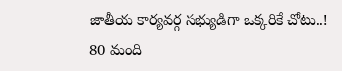జాతీయ కార్యవర్గ సభ్యుడిగా ఒక్కరికే చోటు..!
80 మంది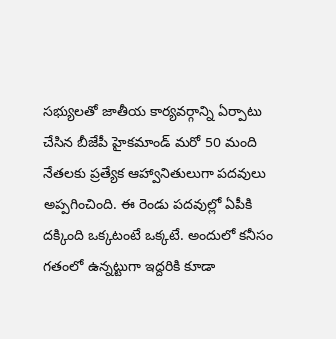సభ్యులతో జాతీయ కార్యవర్గాన్ని ఏర్పాటు చేసిన బీజేపీ హైకమాండ్ మరో 50 మంది నేతలకు ప్రత్యేక ఆహ్వానితులుగా పదవులు అప్పగించింది. ఈ రెండు పదవుల్లో ఏపీకి దక్కింది ఒక్కటంటే ఒక్కటే. అందులో కనీసం గతంలో ఉన్నట్టుగా ఇద్దరికి కూడా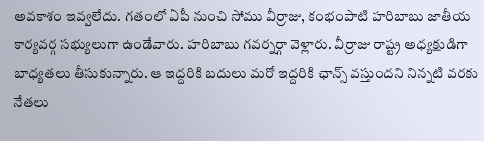అవకాశం ఇవ్వలేదు. గతంలో ఏపీ నుంచి సోము వీర్రాజు, కంభంపాటి హరిబాబు జాతీయ కార్యవర్గ సభ్యులుగా ఉండేవారు. హరిబాబు గవర్నర్గా వెళ్లారు. వీర్రాజు రాష్ట్ర అధ్యక్షుడిగా బాధ్యతలు తీసుకున్నారు. ఆ ఇద్దరికి బదులు మరో ఇద్దరికి ఛాన్స్ వస్తుందని నిన్నటి వరకు నేతలు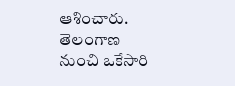ఆశించారు.
తెలంగాణ నుంచి ఒకేసారి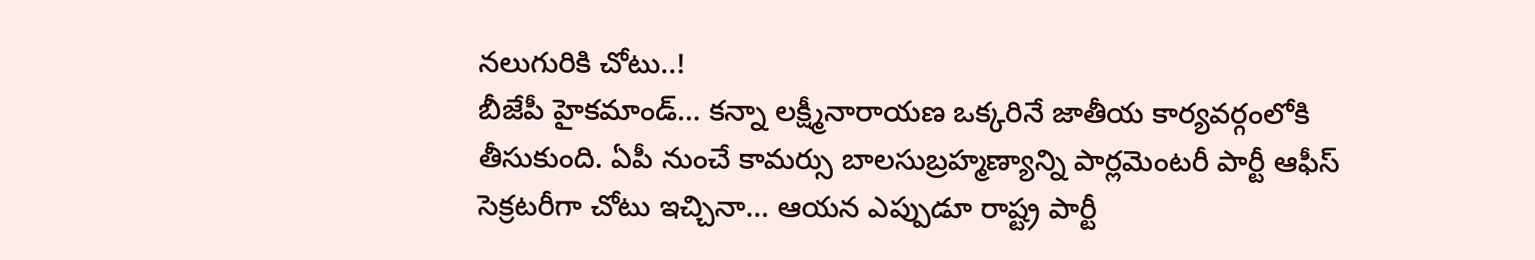నలుగురికి చోటు..!
బీజేపీ హైకమాండ్… కన్నా లక్ష్మీనారాయణ ఒక్కరినే జాతీయ కార్యవర్గంలోకి తీసుకుంది. ఏపీ నుంచే కామర్సు బాలసుబ్రహ్మణ్యాన్ని పార్లమెంటరీ పార్టీ ఆఫీస్ సెక్రటరీగా చోటు ఇచ్చినా… ఆయన ఎప్పుడూ రాష్ట్ర పార్టీ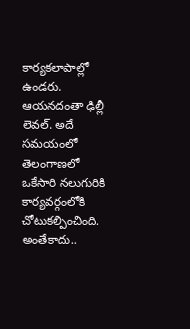కార్యకలాపాల్లో ఉండరు. ఆయనదంతా ఢిల్లీ లెవల్. అదే సమయంలో తెలంగాణలో ఒకేసారి నలుగురికి కార్యవర్గంలోకి చోటుకల్పించింది. అంతేకాదు..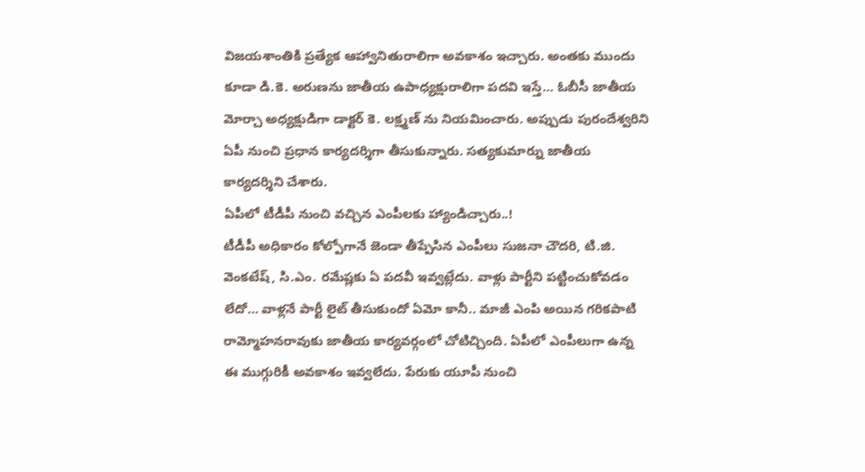విజయశాంతికి ప్రత్యేక ఆహ్వానితురాలిగా అవకాశం ఇచ్చారు. అంతకు ముందు కూడా డి.కె. అరుణను జాతీయ ఉపాధ్యక్షురాలిగా పదవి ఇస్తే… ఓబీసీ జాతీయ మోర్చా అధ్యక్షుడిగా డాక్టర్ కె. లక్ష్మణ్ ను నియమించారు. అప్పుడు పురందేశ్వరిని ఏపీ నుంచి ప్రధాన కార్యదర్శిగా తీసుకున్నారు. సత్యకుమార్ను జాతీయ కార్యదర్శిని చేశారు.
ఏపీలో టీడీపీ నుంచి వచ్చిన ఎంపీలకు హ్యాండిచ్చారు..!
టీడీపీ అధికారం కోల్పోగానే జెండా తీప్పేసిన ఎంపీలు సుజనా చౌదరి, టి.జి. వెంకటేష్, సి.ఎం. రమేష్లకు ఏ పదవీ ఇవ్వట్లేదు. వాళ్లు పార్టీని పట్టించుకోవడం లేదో… వాళ్లనే పార్టీ లైట్ తీసుకుందో ఏమో కానీ.. మాజీ ఎంపి అయిన గరికపాటి రామ్మోహనరావుకు జాతీయ కార్యవర్గంలో చోటిచ్చింది. ఏపీలో ఎంపీలుగా ఉన్న ఈ ముగ్గురికీ అవకాశం ఇవ్వలేదు. పేరుకు యూపీ నుంచి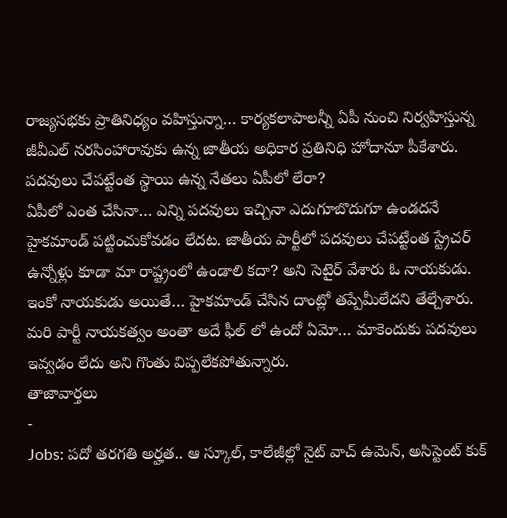రాజ్యసభకు ప్రాతినిధ్యం వహిస్తున్నా… కార్యకలాపాలన్నీ ఏపీ నుంచి నిర్వహిస్తున్న జీవీఎల్ నరసింహారావుకు ఉన్న జాతీయ అధికార ప్రతినిధి హోదానూ పీకేశారు.
పదవులు చేపట్టేంత స్థాయి ఉన్న నేతలు ఏపీలో లేరా?
ఏపీలో ఎంత చేసినా… ఎన్ని పదవులు ఇచ్చినా ఎదుగూబొదుగూ ఉండదనే హైకమాండ్ పట్టించుకోవడం లేదట. జాతీయ పార్టీలో పదవులు చేపట్టేంత స్ట్రేచర్ ఉన్నోళ్లు కూడా మా రాష్ట్రంలో ఉండాలి కదా? అని సెటైర్ వేశారు ఓ నాయకుడు. ఇంకో నాయకుడు అయితే… హైకమాండ్ చేసిన దాంట్లో తప్పేమీలేదని తేల్చేశారు. మరి పార్టీ నాయకత్వం అంతా అదే ఫీల్ లో ఉందో ఏమో… మాకెందుకు పదవులు ఇవ్వడం లేదు అని గొంతు విప్పలేకపోతున్నారు.
తాజావార్తలు
-
Jobs: పదో తరగతి అర్హత.. ఆ స్కూల్, కాలేజీల్లో నైట్ వాచ్ ఉమెన్, అసిస్టెంట్ కుక్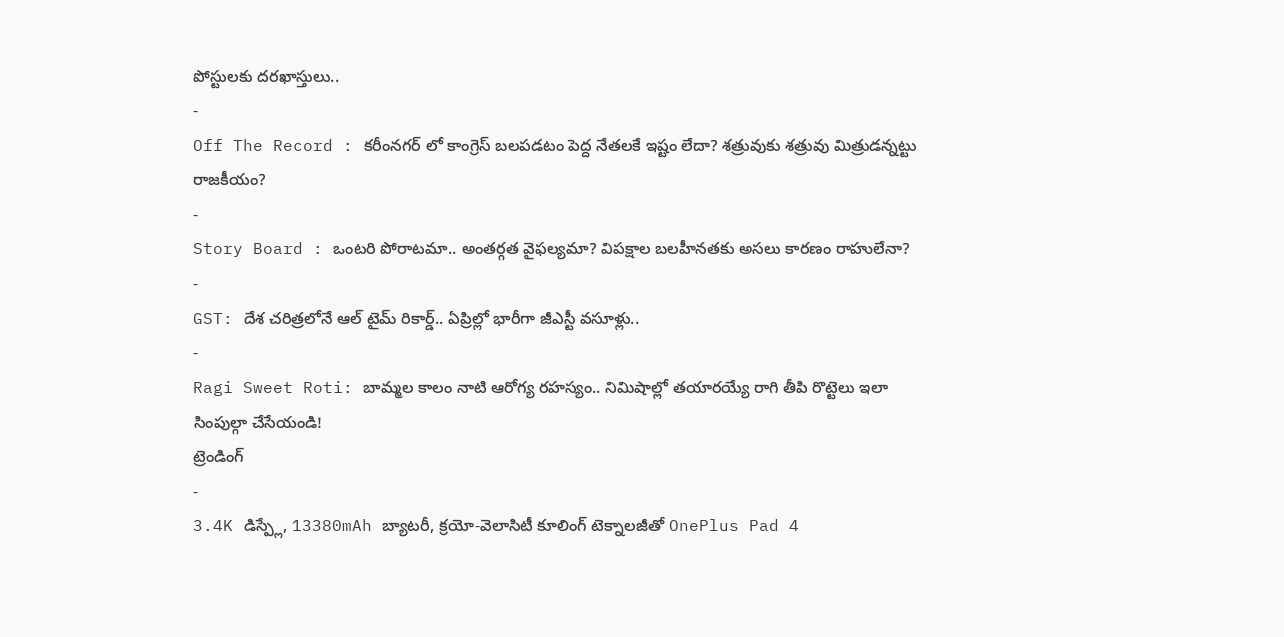పోస్టులకు దరఖాస్తులు..
-
Off The Record : కరీంనగర్ లో కాంగ్రెస్ బలపడటం పెద్ద నేతలకే ఇష్టం లేదా? శత్రువుకు శత్రువు మిత్రుడన్నట్టు రాజకీయం?
-
Story Board : ఒంటరి పోరాటమా.. అంతర్గత వైఫల్యమా? విపక్షాల బలహీనతకు అసలు కారణం రాహులేనా?
-
GST: దేశ చరిత్రలోనే ఆల్ టైమ్ రికార్డ్.. ఏప్రిల్లో భారీగా జీఎస్టీ వసూళ్లు..
-
Ragi Sweet Roti: బామ్మల కాలం నాటి ఆరోగ్య రహస్యం.. నిమిషాల్లో తయారయ్యే రాగి తీపి రొట్టెలు ఇలా సింపుల్గా చేసేయండి!
ట్రెండింగ్
-
3.4K డిస్ప్లే, 13380mAh బ్యాటరీ, క్రయో-వెలాసిటీ కూలింగ్ టెక్నాలజీతో OnePlus Pad 4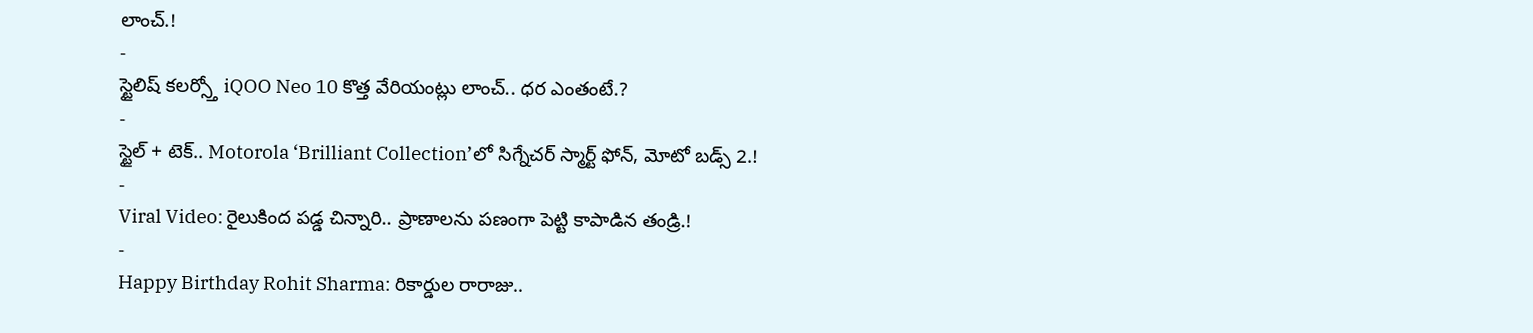లాంచ్.!
-
స్టైలిష్ కలర్స్తో iQOO Neo 10 కొత్త వేరియంట్లు లాంచ్.. ధర ఎంతంటే.?
-
స్టైల్ + టెక్.. Motorola ‘Brilliant Collection’లో సిగ్నేచర్ స్మార్ట్ ఫోన్, మోటో బడ్స్ 2.!
-
Viral Video: రైలుకింద పడ్డ చిన్నారి.. ప్రాణాలను పణంగా పెట్టి కాపాడిన తండ్రి.!
-
Happy Birthday Rohit Sharma: రికార్డుల రారాజు..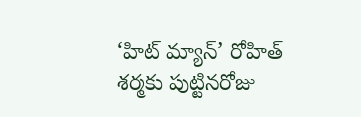‘హిట్ మ్యాన్’ రోహిత్ శర్మకు పుట్టినరోజు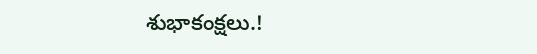శుభాకంక్షలు.!